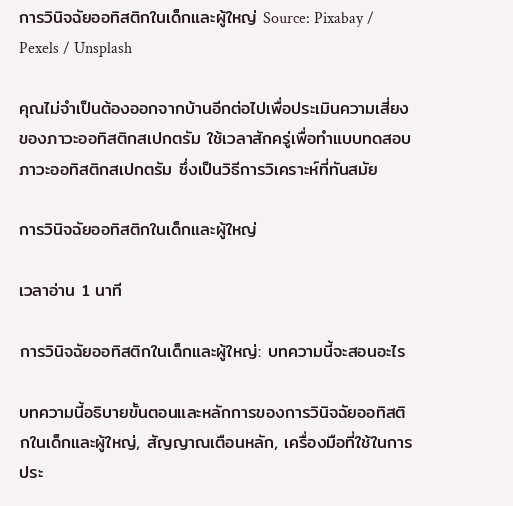การวินิจฉัยออทิสติกในเด็กและผู้ใหญ่ Source: Pixabay / Pexels / Unsplash

คุณไม่จำเป็นต้องออกจากบ้านอีกต่อไปเพื่อประเมินความเสี่ยงของภาวะออทิสติกสเปกตรัม ใช้เวลาสักครู่เพื่อทำแบบทดสอบ ภาวะออทิสติกสเปกตรัม ซึ่งเป็นวิธีการวิเคราะห์ที่ทันสมัย

การวินิจฉัยออทิสติกในเด็กและผู้ใหญ่

เวลาอ่าน 1 นาที

การวินิจฉัยออทิสติกในเด็กและผู้ใหญ่: บทความนี้จะสอนอะไร

บทความนี้อธิบายขั้นตอนและหลักการของการวินิจฉัยออทิสติกในเด็กและผู้ใหญ่, สัญญาณเตือนหลัก, เครื่องมือที่ใช้ในการประ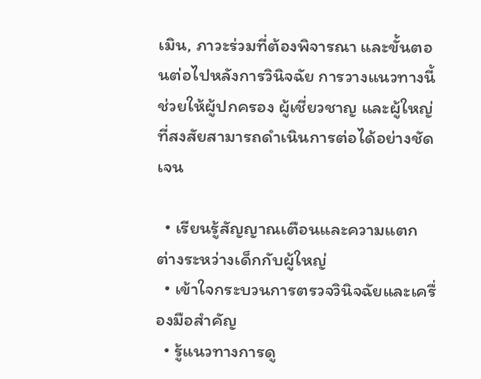เมิน, ภาวะร่วมที่ต้องพิจารณา และขั้นตอนต่อไปหลังการวินิจฉัย การวางแนวทางนี้ช่วยให้ผู้ปกครอง ผู้เชี่ยวชาญ และผู้ใหญ่ที่สงสัยสามารถดำเนินการต่อได้อย่างชัดเจน

  • เรียนรู้สัญญาณเตือนและความแตกต่างระหว่างเด็กกับผู้ใหญ่
  • เข้าใจกระบวนการตรวจวินิจฉัยและเครื่องมือสำคัญ
  • รู้แนวทางการดู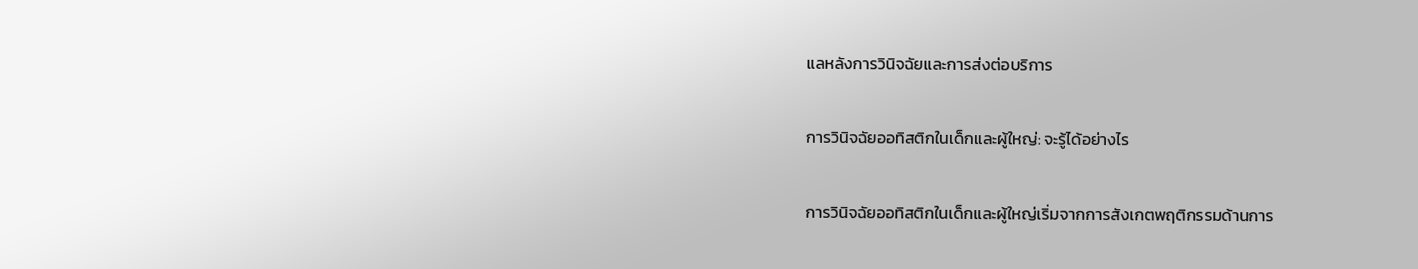แลหลังการวินิจฉัยและการส่งต่อบริการ

การวินิจฉัยออทิสติกในเด็กและผู้ใหญ่: จะรู้ได้อย่างไร

การวินิจฉัยออทิสติกในเด็กและผู้ใหญ่เริ่มจากการสังเกตพฤติกรรมด้านการ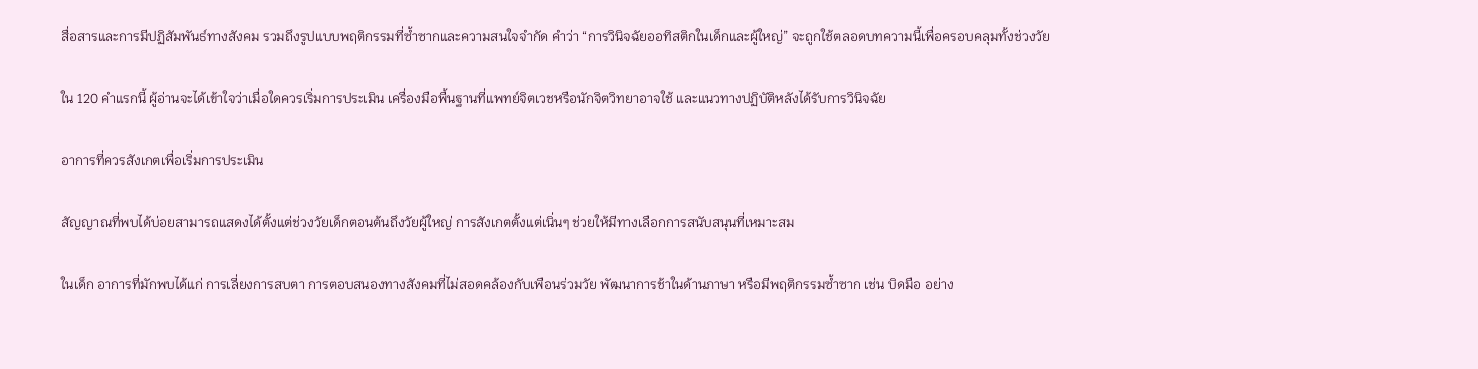สื่อสารและการมีปฏิสัมพันธ์ทางสังคม รวมถึงรูปแบบพฤติกรรมที่ซ้ำซากและความสนใจจำกัด คำว่า “การวินิจฉัยออทิสติกในเด็กและผู้ใหญ่” จะถูกใช้ตลอดบทความนี้เพื่อครอบคลุมทั้งช่วงวัย

ใน 120 คำแรกนี้ ผู้อ่านจะได้เข้าใจว่าเมื่อใดควรเริ่มการประเมิน เครื่องมือพื้นฐานที่แพทย์จิตเวชหรือนักจิตวิทยาอาจใช้ และแนวทางปฏิบัติหลังได้รับการวินิจฉัย

อาการที่ควรสังเกตเพื่อเริ่มการประเมิน

สัญญาณที่พบได้บ่อยสามารถแสดงได้ตั้งแต่ช่วงวัยเด็กตอนต้นถึงวัยผู้ใหญ่ การสังเกตตั้งแต่เนิ่นๆ ช่วยให้มีทางเลือกการสนับสนุนที่เหมาะสม

ในเด็ก อาการที่มักพบได้แก่ การเลี่ยงการสบตา การตอบสนองทางสังคมที่ไม่สอดคล้องกับเพือนร่วมวัย พัฒนาการช้าในด้านภาษา หรือมีพฤติกรรมซ้ำซาก เช่น บิดมือ อย่าง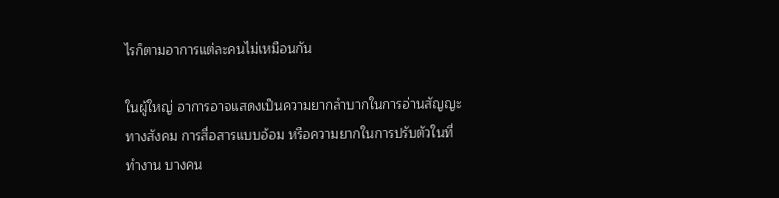ไรก็ตามอาการแต่ละคนไม่เหมือนกัน

ในผู้ใหญ่ อาการอาจแสดงเป็นความยากลำบากในการอ่านสัญญะทางสังคม การสื่อสารแบบอ้อม หรือความยากในการปรับตัวในที่ทำงาน บางคน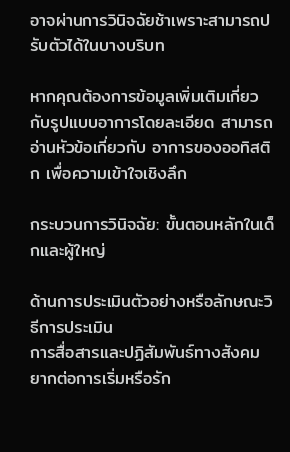อาจผ่านการวินิจฉัยช้าเพราะสามารถปรับตัวได้ในบางบริบท

หากคุณต้องการข้อมูลเพิ่มเติมเกี่ยวกับรูปแบบอาการโดยละเอียด สามารถอ่านหัวข้อเกี่ยวกับ อาการของออทิสติก เพื่อความเข้าใจเชิงลึก

กระบวนการวินิจฉัย: ขั้นตอนหลักในเด็กและผู้ใหญ่

ด้านการประเมินตัวอย่างหรือลักษณะวิธีการประเมิน
การสื่อสารและปฏิสัมพันธ์ทางสังคมยากต่อการเริ่มหรือรัก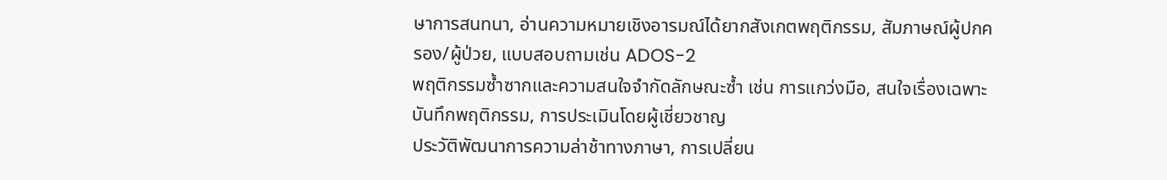ษาการสนทนา, อ่านความหมายเชิงอารมณ์ได้ยากสังเกตพฤติกรรม, สัมภาษณ์ผู้ปกครอง/ผู้ป่วย, แบบสอบถามเช่น ADOS-2
พฤติกรรมซ้ำซากและความสนใจจำกัดลักษณะซ้ำ เช่น การแกว่งมือ, สนใจเรื่องเฉพาะบันทึกพฤติกรรม, การประเมินโดยผู้เชี่ยวชาญ
ประวัติพัฒนาการความล่าช้าทางภาษา, การเปลี่ยน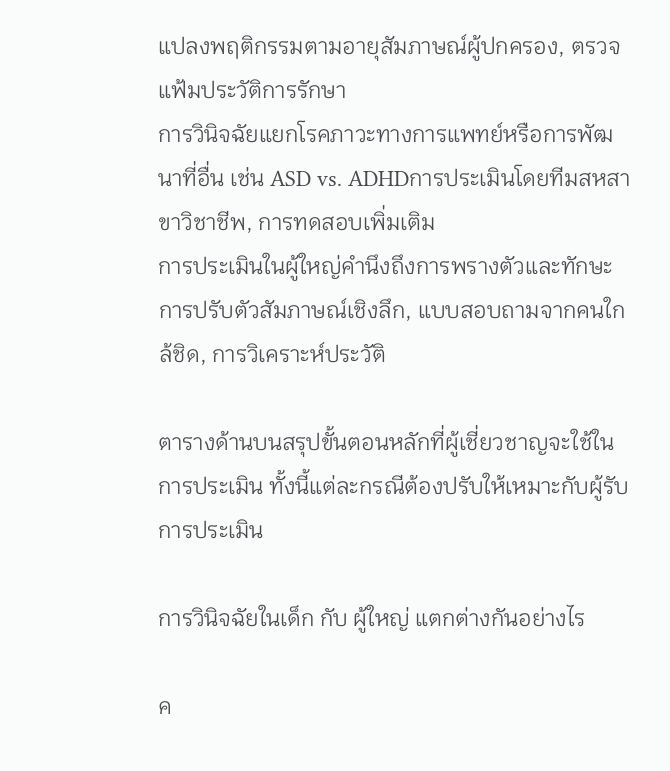แปลงพฤติกรรมตามอายุสัมภาษณ์ผู้ปกครอง, ตรวจแฟ้มประวัติการรักษา
การวินิจฉัยแยกโรคภาวะทางการแพทย์หรือการพัฒนาที่อื่น เช่น ASD vs. ADHDการประเมินโดยทีมสหสาขาวิชาชีพ, การทดสอบเพิ่มเติม
การประเมินในผู้ใหญ่คำนึงถึงการพรางตัวและทักษะการปรับตัวสัมภาษณ์เชิงลึก, แบบสอบถามจากคนใกล้ชิด, การวิเคราะห์ประวัติ

ตารางด้านบนสรุปขั้นตอนหลักที่ผู้เชี่ยวชาญจะใช้ในการประเมิน ทั้งนี้แต่ละกรณีต้องปรับให้เหมาะกับผู้รับการประเมิน

การวินิจฉัยในเด็ก กับ ผู้ใหญ่ แตกต่างกันอย่างไร

ค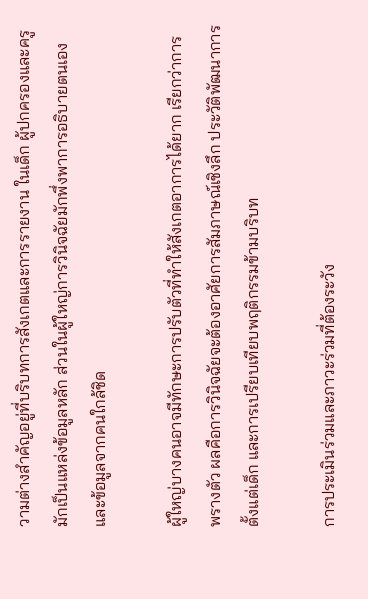วามต่างสำคัญอยู่ที่บริบทการสังเกตและการรายงาน ในเด็ก ผู้ปกครองและครูมักเป็นแหล่งข้อมูลหลัก ส่วนในผู้ใหญ่การวินิจฉัยมักพึ่งพาการอธิบายตนเองและข้อมูลจากคนใกล้ชิด

ผู้ใหญ่บางคนอาจมีทักษะการปรับตัวที่ทำให้สังเกตอาการได้ยาก เรียกว่าการพรางตัว ผลคือการวินิจฉัยจะต้องอาศัยการสัมภาษณ์เชิงลึก ประวัติพัฒนาการตั้งแต่เด็ก และการเปรียบเทียบพฤติกรรมข้ามบริบท

การประเมินร่วมและภาวะร่วมที่ต้องระวัง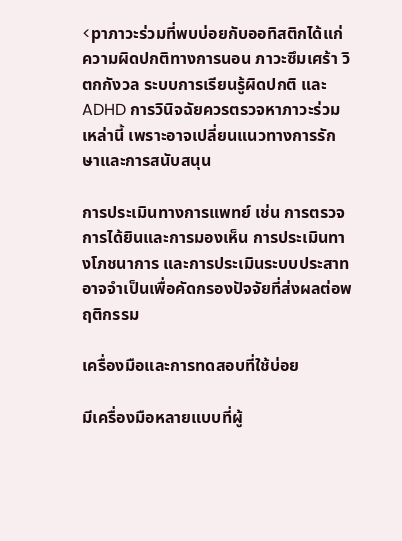<pาภาวะร่วมที่พบบ่อยกับออทิสติกได้แก่ ความผิดปกติทางการนอน ภาวะซึมเศร้า วิตกกังวล ระบบการเรียนรู้ผิดปกติ และ ADHD การวินิจฉัยควรตรวจหาภาวะร่วมเหล่านี้ เพราะอาจเปลี่ยนแนวทางการรักษาและการสนับสนุน

การประเมินทางการแพทย์ เช่น การตรวจการได้ยินและการมองเห็น การประเมินทางโภชนาการ และการประเมินระบบประสาท อาจจำเป็นเพื่อคัดกรองปัจจัยที่ส่งผลต่อพฤติกรรม

เครื่องมือและการทดสอบที่ใช้บ่อย

มีเครื่องมือหลายแบบที่ผู้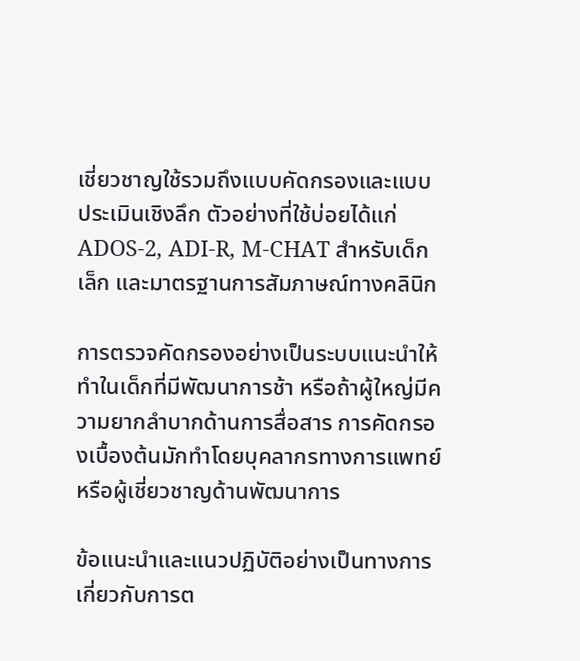เชี่ยวชาญใช้รวมถึงแบบคัดกรองและแบบประเมินเชิงลึก ตัวอย่างที่ใช้บ่อยได้แก่ ADOS-2, ADI-R, M-CHAT สำหรับเด็กเล็ก และมาตรฐานการสัมภาษณ์ทางคลินิก

การตรวจคัดกรองอย่างเป็นระบบแนะนำให้ทำในเด็กที่มีพัฒนาการช้า หรือถ้าผู้ใหญ่มีความยากลำบากด้านการสื่อสาร การคัดกรองเบื้องต้นมักทำโดยบุคลากรทางการแพทย์หรือผู้เชี่ยวชาญด้านพัฒนาการ

ข้อแนะนำและแนวปฏิบัติอย่างเป็นทางการเกี่ยวกับการต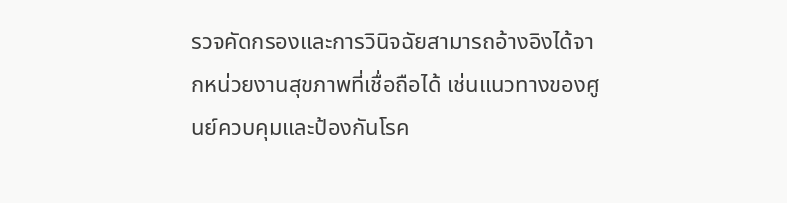รวจคัดกรองและการวินิจฉัยสามารถอ้างอิงได้จากหน่วยงานสุขภาพที่เชื่อถือได้ เช่นแนวทางของศูนย์ควบคุมและป้องกันโรค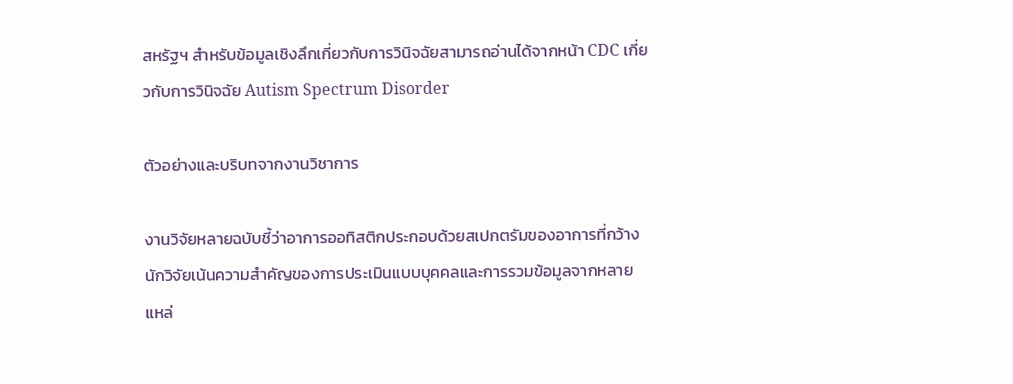สหรัฐฯ สำหรับข้อมูลเชิงลึกเกี่ยวกับการวินิจฉัยสามารถอ่านได้จากหน้า CDC เกี่ยวกับการวินิจฉัย Autism Spectrum Disorder

ตัวอย่างและบริบทจากงานวิชาการ

งานวิจัยหลายฉบับชี้ว่าอาการออทิสติกประกอบด้วยสเปกตรัมของอาการที่กว้าง นักวิจัยเน้นความสำคัญของการประเมินแบบบุคคลและการรวมข้อมูลจากหลายแหล่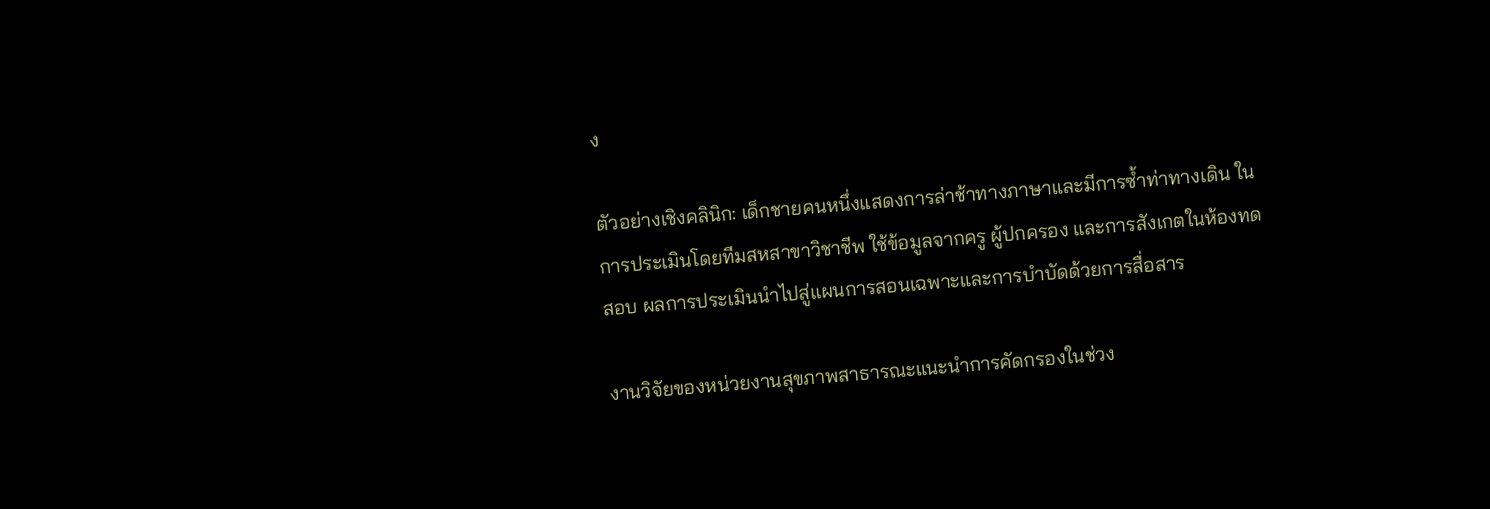ง

ตัวอย่างเชิงคลินิก: เด็กชายคนหนึ่งแสดงการล่าช้าทางภาษาและมีการซ้ำท่าทางเดิน ในการประเมินโดยทีมสหสาขาวิชาชีพ ใช้ข้อมูลจากครู ผู้ปกครอง และการสังเกตในห้องทดสอบ ผลการประเมินนำไปสู่แผนการสอนเฉพาะและการบำบัดด้วยการสื่อสาร

งานวิจัยของหน่วยงานสุขภาพสาธารณะแนะนำการคัดกรองในช่วง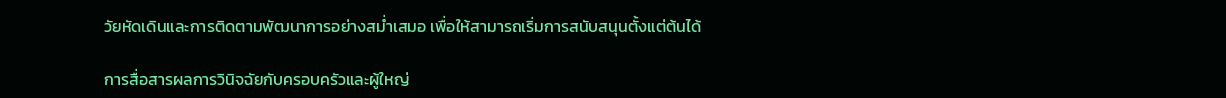วัยหัดเดินและการติดตามพัฒนาการอย่างสม่ำเสมอ เพื่อให้สามารถเริ่มการสนับสนุนตั้งแต่ต้นได้

การสื่อสารผลการวินิจฉัยกับครอบครัวและผู้ใหญ่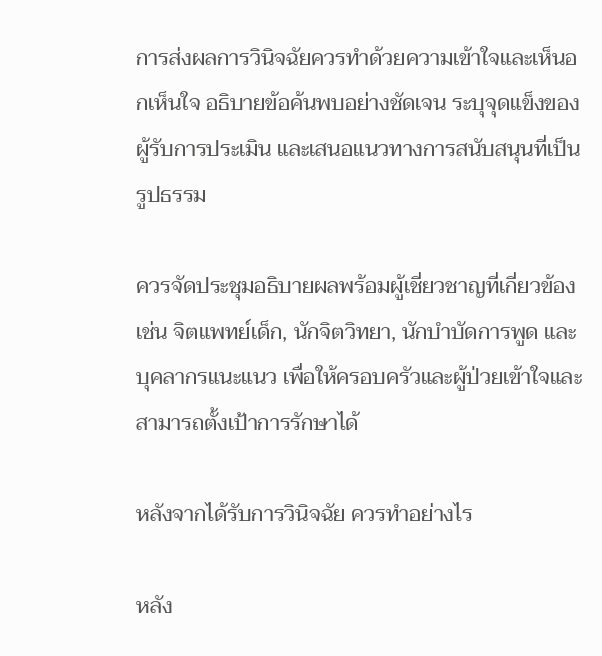การส่งผลการวินิจฉัยควรทำด้วยความเข้าใจและเห็นอกเห็นใจ อธิบายข้อค้นพบอย่างชัดเจน ระบุจุดแข็งของผู้รับการประเมิน และเสนอแนวทางการสนับสนุนที่เป็นรูปธรรม

ควรจัดประชุมอธิบายผลพร้อมผู้เชี่ยวชาญที่เกี่ยวข้อง เช่น จิตแพทย์เด็ก, นักจิตวิทยา, นักบำบัดการพูด และบุคลากรแนะแนว เพื่อให้ครอบครัวและผู้ป่วยเข้าใจและสามารถตั้งเป้าการรักษาได้

หลังจากได้รับการวินิจฉัย ควรทำอย่างไร

หลัง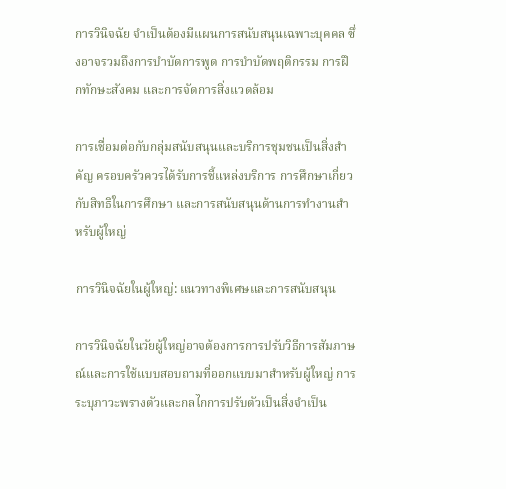การวินิจฉัย จำเป็นต้องมีแผนการสนับสนุนเฉพาะบุคคล ซึ่งอาจรวมถึงการบำบัดการพูด การบำบัดพฤติกรรม การฝึกทักษะสังคม และการจัดการสิ่งแวดล้อม

การเชื่อมต่อกับกลุ่มสนับสนุนและบริการชุมชนเป็นสิ่งสำคัญ ครอบครัวควรได้รับการชี้แหล่งบริการ การศึกษาเกี่ยวกับสิทธิในการศึกษา และการสนับสนุนด้านการทำงานสำหรับผู้ใหญ่

การวินิจฉัยในผู้ใหญ่: แนวทางพิเศษและการสนับสนุน

การวินิจฉัยในวัยผู้ใหญ่อาจต้องการการปรับวิธีการสัมภาษณ์และการใช้แบบสอบถามที่ออกแบบมาสำหรับผู้ใหญ่ การระบุภาวะพรางตัวและกลไกการปรับตัวเป็นสิ่งจำเป็น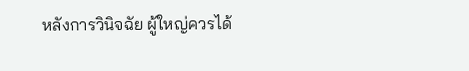หลังการวินิจฉัย ผู้ใหญ่ควรได้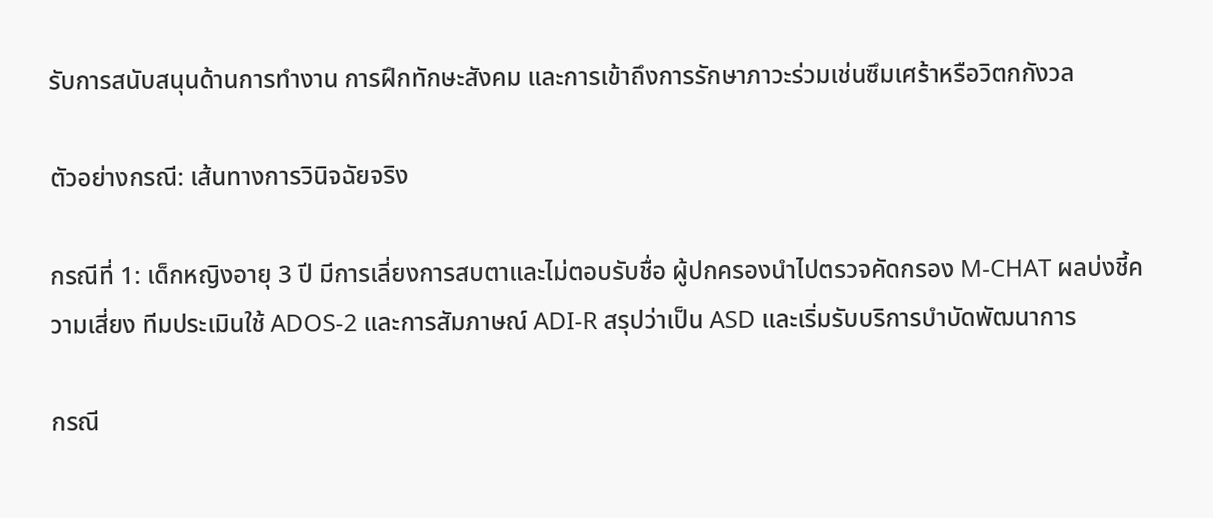รับการสนับสนุนด้านการทำงาน การฝึกทักษะสังคม และการเข้าถึงการรักษาภาวะร่วมเช่นซึมเศร้าหรือวิตกกังวล

ตัวอย่างกรณี: เส้นทางการวินิจฉัยจริง

กรณีที่ 1: เด็กหญิงอายุ 3 ปี มีการเลี่ยงการสบตาและไม่ตอบรับชื่อ ผู้ปกครองนำไปตรวจคัดกรอง M-CHAT ผลบ่งชี้ความเสี่ยง ทีมประเมินใช้ ADOS-2 และการสัมภาษณ์ ADI-R สรุปว่าเป็น ASD และเริ่มรับบริการบำบัดพัฒนาการ

กรณี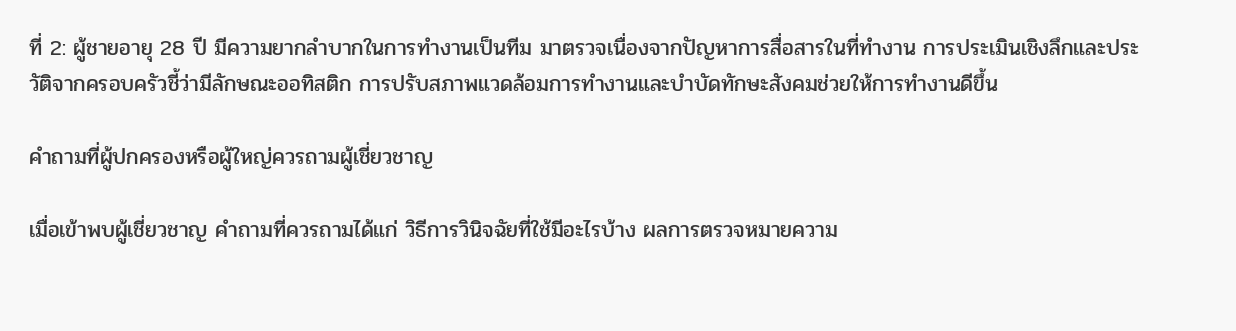ที่ 2: ผู้ชายอายุ 28 ปี มีความยากลำบากในการทำงานเป็นทีม มาตรวจเนื่องจากปัญหาการสื่อสารในที่ทำงาน การประเมินเชิงลึกและประวัติจากครอบครัวชี้ว่ามีลักษณะออทิสติก การปรับสภาพแวดล้อมการทำงานและบำบัดทักษะสังคมช่วยให้การทำงานดีขึ้น

คำถามที่ผู้ปกครองหรือผู้ใหญ่ควรถามผู้เชี่ยวชาญ

เมื่อเข้าพบผู้เชี่ยวชาญ คำถามที่ควรถามได้แก่ วิธีการวินิจฉัยที่ใช้มีอะไรบ้าง ผลการตรวจหมายความ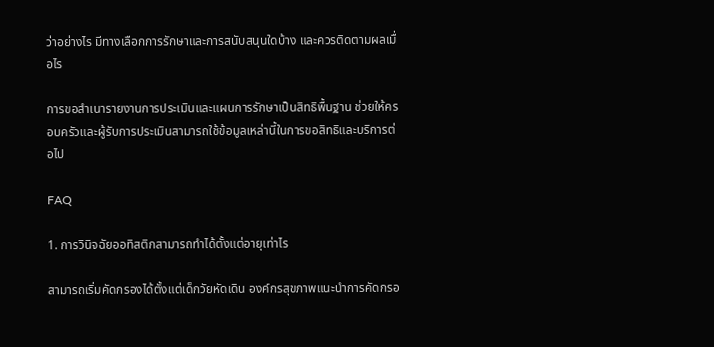ว่าอย่างไร มีทางเลือกการรักษาและการสนับสนุนใดบ้าง และควรติดตามผลเมื่อไร

การขอสำเนารายงานการประเมินและแผนการรักษาเป็นสิทธิพื้นฐาน ช่วยให้ครอบครัวและผู้รับการประเมินสามารถใช้ข้อมูลเหล่านี้ในการขอสิทธิและบริการต่อไป

FAQ

1. การวินิจฉัยออทิสติกสามารถทำได้ตั้งแต่อายุเท่าไร

สามารถเริ่มคัดกรองได้ตั้งแต่เด็กวัยหัดเดิน องค์กรสุขภาพแนะนำการคัดกรอ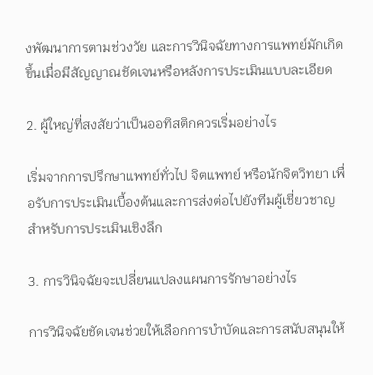งพัฒนาการตามช่วงวัย และการวินิจฉัยทางการแพทย์มักเกิดขึ้นเมื่อมีสัญญาณชัดเจนหรือหลังการประเมินแบบละเอียด

2. ผู้ใหญ่ที่สงสัยว่าเป็นออทิสติกควรเริ่มอย่างไร

เริ่มจากการปรึกษาแพทย์ทั่วไป จิตแพทย์ หรือนักจิตวิทยา เพื่อรับการประเมินเบื้องต้นและการส่งต่อไปยังทีมผู้เชี่ยวชาญสำหรับการประเมินเชิงลึก

3. การวินิจฉัยจะเปลี่ยนแปลงแผนการรักษาอย่างไร

การวินิจฉัยชัดเจนช่วยให้เลือกการบำบัดและการสนับสนุนให้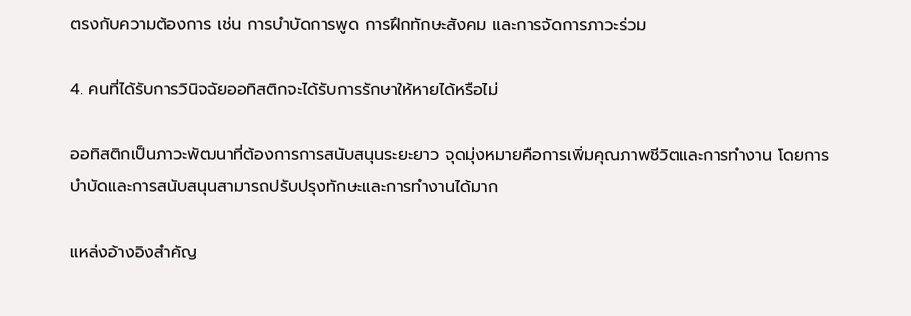ตรงกับความต้องการ เช่น การบำบัดการพูด การฝึกทักษะสังคม และการจัดการภาวะร่วม

4. คนที่ได้รับการวินิจฉัยออทิสติกจะได้รับการรักษาให้หายได้หรือไม่

ออทิสติกเป็นภาวะพัฒนาที่ต้องการการสนับสนุนระยะยาว จุดมุ่งหมายคือการเพิ่มคุณภาพชีวิตและการทำงาน โดยการบำบัดและการสนับสนุนสามารถปรับปรุงทักษะและการทำงานได้มาก

แหล่งอ้างอิงสำคัญ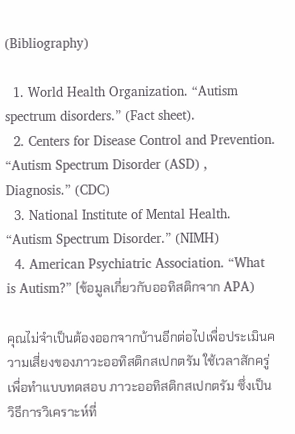(Bibliography)

  1. World Health Organization. “Autism spectrum disorders.” (Fact sheet).
  2. Centers for Disease Control and Prevention. “Autism Spectrum Disorder (ASD) , Diagnosis.” (CDC)
  3. National Institute of Mental Health. “Autism Spectrum Disorder.” (NIMH)
  4. American Psychiatric Association. “What is Autism?” (ข้อมูลเกี่ยวกับออทิสติกจาก APA)

คุณไม่จำเป็นต้องออกจากบ้านอีกต่อไปเพื่อประเมินความเสี่ยงของภาวะออทิสติกสเปกตรัม ใช้เวลาสักครู่เพื่อทำแบบทดสอบ ภาวะออทิสติกสเปกตรัม ซึ่งเป็นวิธีการวิเคราะห์ที่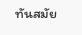ทันสมัย